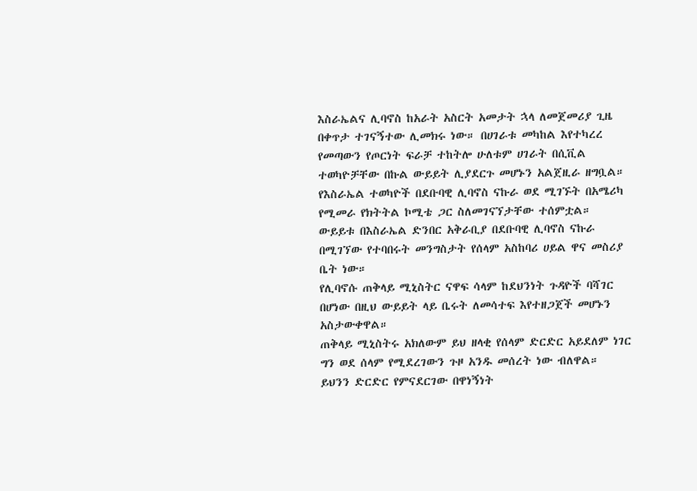እስራኤልና ሊባኖስ ከአራት አስርት አመታት ኋላ ለመጀመሪያ ጊዜ በቀጥታ ተገናኝተው ሊመክሩ ነው። በሀገራቱ መካከል እየተካረረ የመጣውን የጦርነት ፍራቻ ተከትሎ ሁለቱም ሀገራት በሲቪል ተወካዮቻቸው በኩል ውይይት ሊያደርጉ መሆኑን አልጀዚራ ዘግቧል።
የእስራኤል ተወካዮች በደቡባዊ ሊባኖስ ናኩራ ወደ ሚገኙት በአሜሪካ የሚመራ የክትትል ኮሚቴ ጋር ስለመገናኘታቸው ተሰምቷል።
ውይይቱ በእስራኤል ድንበር አቅራቢያ በደቡባዊ ሊባኖስ ናኩራ በሚገኘው የተባበሩት መንግስታት የሰላም አስከባሪ ሀይል ዋና መስሪያ ቤት ነው።
የሊባኖሱ ጠቅላይ ሚኒስትር ናዋፍ ሳላም ከደህንነት ጉዳዮች ባሻገር በሆነው በዚህ ውይይት ላይ ቤሩት ለመሳተፍ እየተዘጋጀች መሆኑን አስታውቀዋል።
ጠቅላይ ሚኒስትሩ አክለውም ይህ ዘላቂ የሰላም ድርድር አይደለም ነገር ግን ወደ ሰላም የሚደረገውን ጉዞ አንዱ መሰረት ነው ብለዋል።
ይህንን ድርድር የምናደርገው በዋነኝነት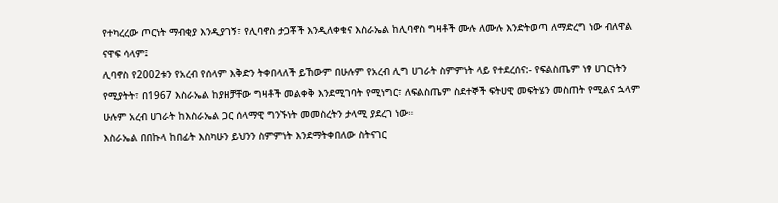የተካረረው ጦርነት ማብቂያ እንዲያገኝ፣ የሊባኖስ ታጋቾች እንዲለቀቁና እስራኤል ከሊባኖስ ግዛቶች ሙሉ ለሙሉ እንድትወጣ ለማድረግ ነው ብለዋል ናዋፍ ሳላም፤
ሊባኖስ የ2002ቱን የአረብ የሰላም እቅድን ትቀበላለች ይኸውም በሁሉም የአረብ ሊግ ሀገራት ስምምነት ላይ የተደረሰና:- የፍልስጤም ነፃ ሀገርነትን የሚያትት፣ በ1967 እስራኤል ከያዘቻቸው ግዛቶች መልቀቅ እንደሚገባት የሚነግር፣ ለፍልስጤም ስደተኞች ፍትሀዊ መፍትሄን መስጠት የሚልና ኋላም ሁሉም አረብ ሀገራት ከእስራኤል ጋር ሰላማዊ ግንኙነት መመስረትን ታላሚ ያደረገ ነው።
እስራኤል በበኩላ ከበፊት እስካሁን ይህንን ስምምነት እንደማትቀበለው ስትናገር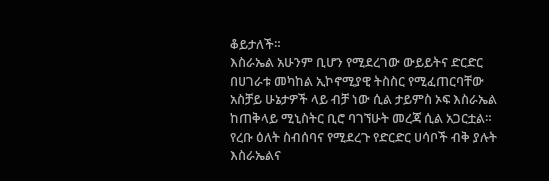ቆይታለች።
እስራኤል አሁንም ቢሆን የሚደረገው ውይይትና ድርድር በሀገራቱ መካከል ኢኮኖሚያዊ ትስስር የሚፈጠርባቸው አስቻይ ሁኔታዎች ላይ ብቻ ነው ሲል ታይምስ ኦፍ እስራኤል ከጠቅላይ ሚኒስትር ቢሮ ባገኘሁት መረጃ ሲል አጋርቷል።
የረቡ ዕለት ስብሰባና የሚደረጉ የድርድር ሀሳቦች ብቅ ያሉት እስራኤልና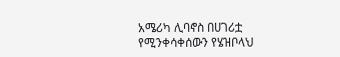አሜሪካ ሊባኖስ በሀገሪቷ የሚንቀሳቀሰውን የሄዝቦላህ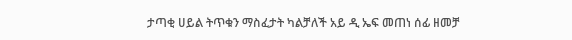ታጣቂ ሀይል ትጥቁን ማስፈታት ካልቻለች አይ ዲ ኤፍ መጠነ ሰፊ ዘመቻ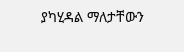ያካሂዳል ማለታቸውን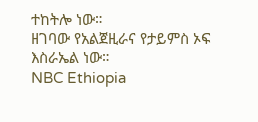ተከትሎ ነው።
ዘገባው የአልጀዚራና የታይምስ ኦፍ እስራኤል ነው።
NBC Ethiopia